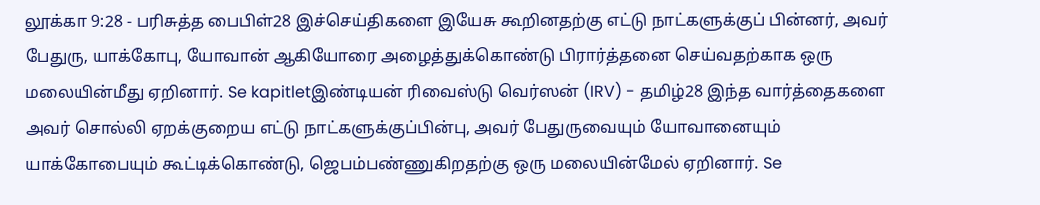லூக்கா 9:28 - பரிசுத்த பைபிள்28 இச்செய்திகளை இயேசு கூறினதற்கு எட்டு நாட்களுக்குப் பின்னர், அவர் பேதுரு, யாக்கோபு, யோவான் ஆகியோரை அழைத்துக்கொண்டு பிரார்த்தனை செய்வதற்காக ஒரு மலையின்மீது ஏறினார். Se kapitletஇண்டியன் ரிவைஸ்டு வெர்ஸன் (IRV) - தமிழ்28 இந்த வார்த்தைகளை அவர் சொல்லி ஏறக்குறைய எட்டு நாட்களுக்குப்பின்பு, அவர் பேதுருவையும் யோவானையும் யாக்கோபையும் கூட்டிக்கொண்டு, ஜெபம்பண்ணுகிறதற்கு ஒரு மலையின்மேல் ஏறினார். Se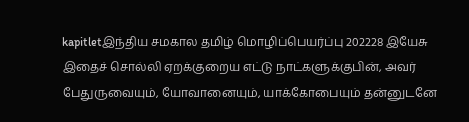kapitletஇந்திய சமகால தமிழ் மொழிப்பெயர்ப்பு 202228 இயேசு இதைச் சொல்லி ஏறக்குறைய எட்டு நாட்களுக்குபின், அவர் பேதுருவையும், யோவானையும், யாக்கோபையும் தன்னுடனே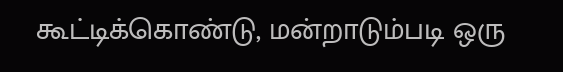கூட்டிக்கொண்டு, மன்றாடும்படி ஒரு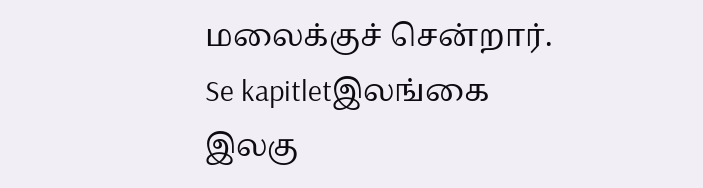மலைக்குச் சென்றார். Se kapitletஇலங்கை இலகு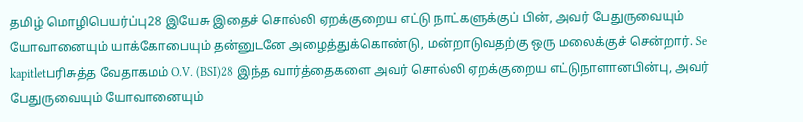தமிழ் மொழிபெயர்ப்பு28 இயேசு இதைச் சொல்லி ஏறக்குறைய எட்டு நாட்களுக்குப் பின், அவர் பேதுருவையும் யோவானையும் யாக்கோபையும் தன்னுடனே அழைத்துக்கொண்டு, மன்றாடுவதற்கு ஒரு மலைக்குச் சென்றார். Se kapitletபரிசுத்த வேதாகமம் O.V. (BSI)28 இந்த வார்த்தைகளை அவர் சொல்லி ஏறக்குறைய எட்டுநாளானபின்பு, அவர் பேதுருவையும் யோவானையும்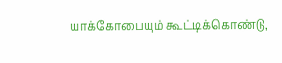யாக்கோபையும் கூட்டிக்கொண்டு,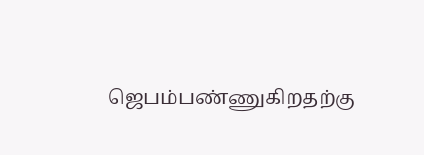ஜெபம்பண்ணுகிறதற்கு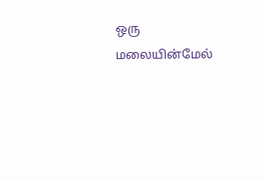ஒரு மலையின்மேல்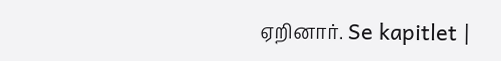ஏறினார். Se kapitlet |